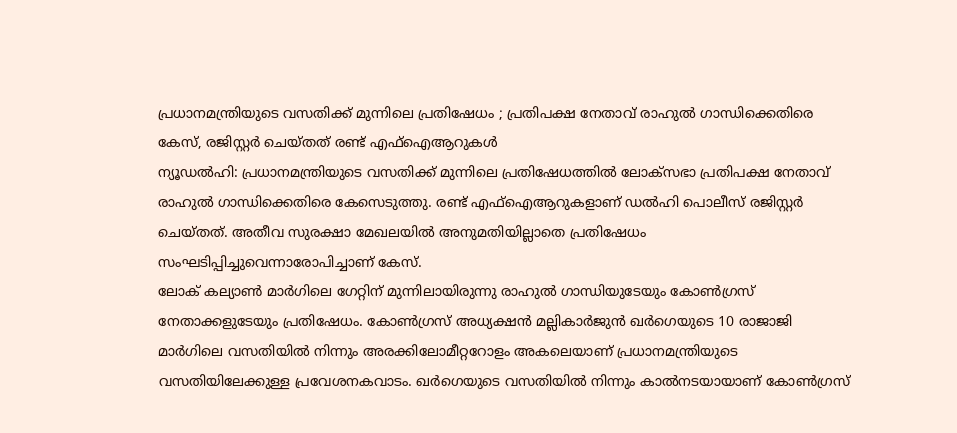പ്രധാനമന്ത്രിയുടെ വസതിക്ക് മുന്നിലെ പ്രതിഷേധം ; പ്രതിപക്ഷ നേതാവ് രാഹുൽ ഗാന്ധിക്കെതിരെ കേസ്, രജിസ്റ്റർ ചെയ്തത് രണ്ട് എഫ്ഐആറുകൾ
ന്യൂഡൽഹി: പ്രധാനമന്ത്രിയുടെ വസതിക്ക് മുന്നിലെ പ്രതിഷേധത്തിൽ ലോക്സഭാ പ്രതിപക്ഷ നേതാവ് രാഹുൽ ഗാന്ധിക്കെതിരെ കേസെടുത്തു. രണ്ട് എഫ്ഐആറുകളാണ് ഡൽഹി പൊലീസ് രജിസ്റ്റർ ചെയ്തത്. അതീവ സുരക്ഷാ മേഖലയിൽ അനുമതിയില്ലാതെ പ്രതിഷേധം സംഘടിപ്പിച്ചുവെന്നാരോപിച്ചാണ് കേസ്.
ലോക് കല്യാൺ മാർഗിലെ ഗേറ്റിന് മുന്നിലായിരുന്നു രാഹുൽ ഗാന്ധിയുടേയും കോൺഗ്രസ് നേതാക്കളുടേയും പ്രതിഷേധം. കോൺഗ്രസ് അധ്യക്ഷൻ മല്ലികാർജുൻ ഖർഗെയുടെ 10 രാജാജി മാർഗിലെ വസതിയിൽ നിന്നും അരക്കിലോമീറ്ററോളം അകലെയാണ് പ്രധാനമന്ത്രിയുടെ വസതിയിലേക്കുള്ള പ്രവേശനകവാടം. ഖർഗെയുടെ വസതിയിൽ നിന്നും കാൽനടയായാണ് കോൺഗ്രസ്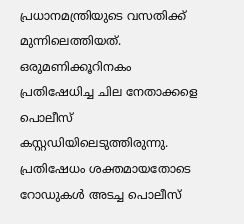പ്രധാനമന്ത്രിയുടെ വസതിക്ക് മുന്നിലെത്തിയത്. ഒരുമണിക്കൂറിനകം പ്രതിഷേധിച്ച ചില നേതാക്കളെ പൊലീസ് കസ്റ്റഡിയിലെടുത്തിരുന്നു. പ്രതിഷേധം ശക്തമായതോടെ റോഡുകൾ അടച്ച പൊലീസ്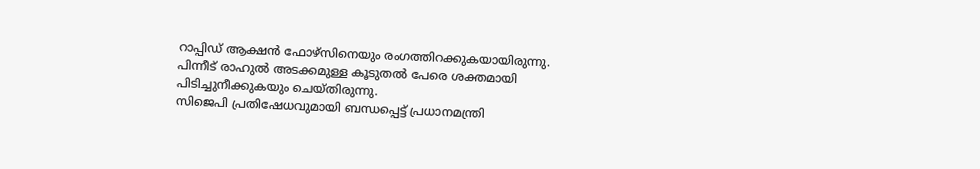റാപ്പിഡ് ആക്ഷൻ ഫോഴ്സിനെയും രംഗത്തിറക്കുകയായിരുന്നു. പിന്നീട് രാഹുൽ അടക്കമുള്ള കൂടുതൽ പേരെ ശക്തമായി പിടിച്ചുനീക്കുകയും ചെയ്തിരുന്നു.
സിജെപി പ്രതിഷേധവുമായി ബന്ധപ്പെട്ട് പ്രധാനമന്ത്രി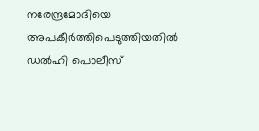നരേന്ദ്രമോദിയെ അപകീർത്തിപെടുത്തിയതിൽ ഡൽഹി പൊലീസ്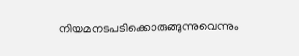നിയമനടപടിക്കൊരുങ്ങുന്നുവെന്നും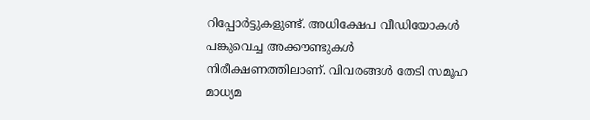റിപ്പോർട്ടുകളുണ്ട്. അധിക്ഷേപ വീഡിയോകൾ പങ്കുവെച്ച അക്കൗണ്ടുകൾ നിരീക്ഷണത്തിലാണ്. വിവരങ്ങൾ തേടി സമൂഹ മാധ്യമ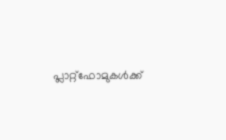പ്ലാറ്റ്ഫോമുകൾക്ക്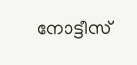നോട്ടീസ്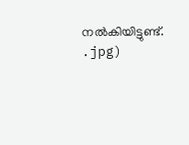നൽകിയിട്ടുണ്ട്.
.jpg)